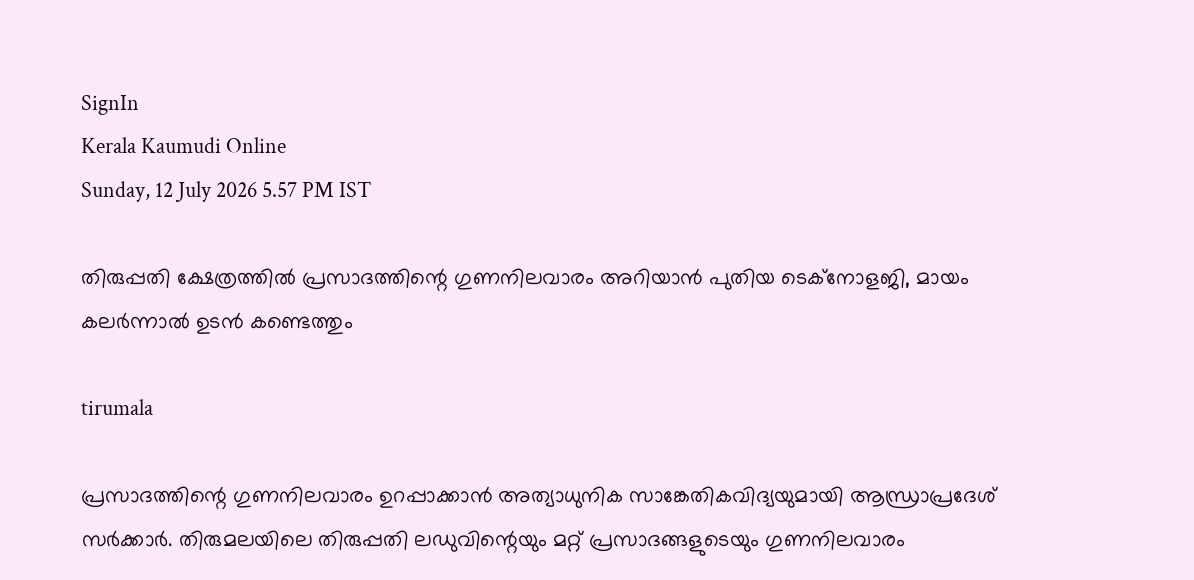SignIn
Kerala Kaumudi Online
Sunday, 12 July 2026 5.57 PM IST

തിരുപ്പതി ക്ഷേത്രത്തിൽ പ്രസാദത്തിന്റെ ഗുണനിലവാരം അറിയാൻ പുതിയ ടെക്‌‌നോളജി, മായം കലർന്നാൽ ഉടൻ കണ്ടെത്തും

tirumala

പ്രസാദത്തിന്റെ ഗുണനിലവാരം ഉറപ്പാക്കാൻ അത്യാധുനിക സാങ്കേതികവിദ്യയുമായി ആന്ധ്രാപ്രദേശ് സർക്കാർ. തിരുമലയിലെ തിരുപ്പതി ലഡുവിന്റെയും മറ്റ് പ്രസാദങ്ങളുടെയും ഗുണനിലവാരം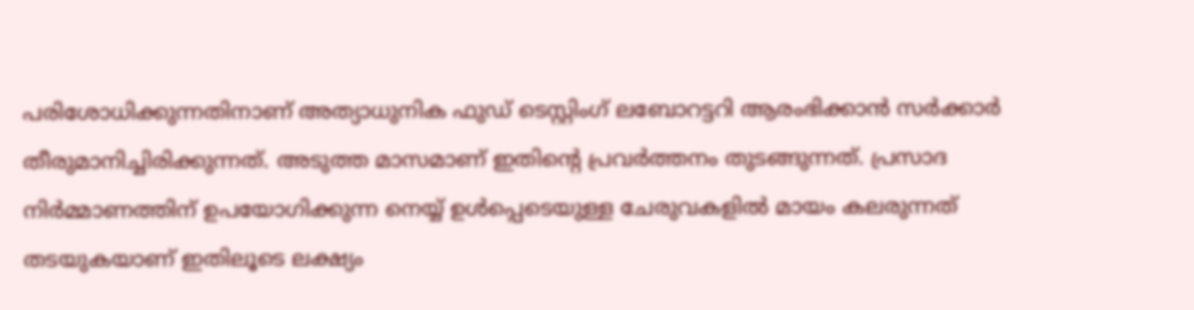പരിശോധിക്കുന്നതിനാണ് അത്യാധുനിക ഫുഡ് ടെസ്റ്റിംഗ് ലബോറട്ടറി ആരംഭിക്കാൻ സർക്കാർ തീരുമാനിച്ചിരിക്കുന്നത്. അടുത്ത മാസമാണ് ഇതിന്റെ പ്രവർത്തനം തുടങ്ങുന്നത്. പ്രസാദ നിർമ്മാണത്തിന് ഉപയോഗിക്കുന്ന നെയ്യ് ഉൾപ്പെടെയുള്ള ചേരുവകളിൽ മായം കലരുന്നത് തടയുകയാണ് ഇതിലൂടെ ലക്ഷ്യം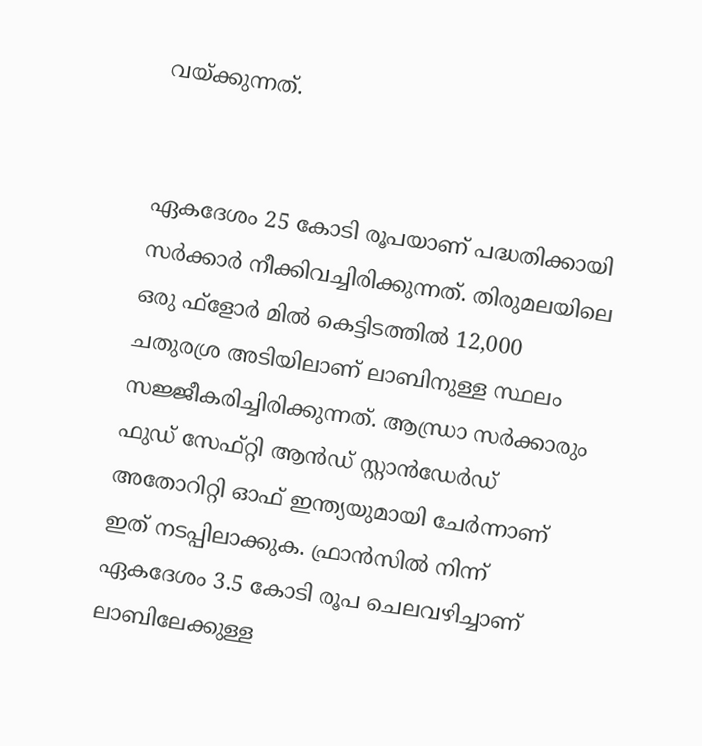വയ്ക്കുന്നത്.


ഏകദേശം 25 കോടി രൂപയാണ് പദ്ധതിക്കായി സർക്കാർ നീക്കിവച്ചിരിക്കുന്നത്. തിരുമലയിലെ ഒരു ഫ്ളോർ മിൽ കെട്ടിടത്തിൽ 12,000 ചതുരശ്ര അടിയിലാണ് ലാബിനുള്ള സ്ഥലം സജ്ജീകരിച്ചിരിക്കുന്നത്. ആന്ധ്രാ സർക്കാരും ഫുഡ് സേഫ്‌റ്റി ആൻഡ് സ്റ്റാൻഡേർഡ് അതോറിറ്റി ഓഫ് ഇന്ത്യയുമായി ചേർന്നാണ് ഇത് നടപ്പിലാക്കുക. ഫ്രാൻസിൽ നിന്ന് ഏകദേശം 3.5 കോടി രൂപ ചെലവഴിച്ചാണ് ലാബിലേക്കുള്ള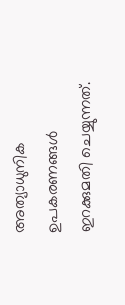അത്യാധുനിക ഉപകരണങ്ങൾ ഇറക്കുമതി ചെയ്യുന്നത്.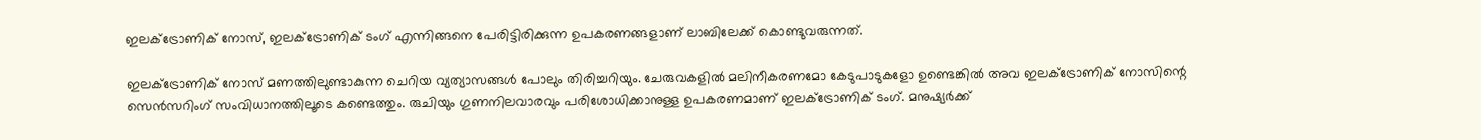ഇലക്ട്രോണിക് നോസ്, ഇലക്ട്രോണിക് ടംഗ് എന്നിങ്ങനെ പേരിട്ടിരിക്കുന്ന ഉപകരണങ്ങളാണ് ലാബിലേക്ക് കൊണ്ടുവരുന്നത്.

ഇലക്ട്രോണിക് നോസ് മണത്തിലുണ്ടാകുന്ന ചെറിയ വ്യത്യാസങ്ങൾ പോലും തിരിച്ചറിയും. ചേരുവകളിൽ മലിനീകരണമോ കേടുപാടുകളോ ഉണ്ടെങ്കിൽ അവ ഇലക്ട്രോണിക് നോസിന്റെ സെൻസറിംഗ് സംവിധാനത്തിലൂടെ കണ്ടെത്തും. രുചിയും ഗുണനിലവാരവും പരിശോധിക്കാനുള്ള ഉപകരണമാണ് ഇലക്ട്രോണിക് ടംഗ്. മനുഷ്യർക്ക്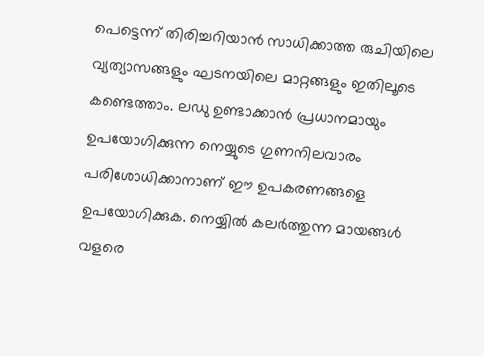പെട്ടെന്ന് തിരിച്ചറിയാൻ സാധിക്കാത്ത രുചിയിലെ വ്യത്യാസങ്ങളും ഘടനയിലെ മാറ്റങ്ങളും ഇതിലൂടെ കണ്ടെത്താം. ലഡു ഉണ്ടാക്കാൻ പ്രധാനമായും ഉപയോഗിക്കുന്ന നെയ്യുടെ ഗുണനിലവാരം പരിശോധിക്കാനാണ് ഈ ഉപകരണങ്ങളെ ഉപയോഗിക്കുക. നെയ്യിൽ കലർത്തുന്ന മായങ്ങൾ വളരെ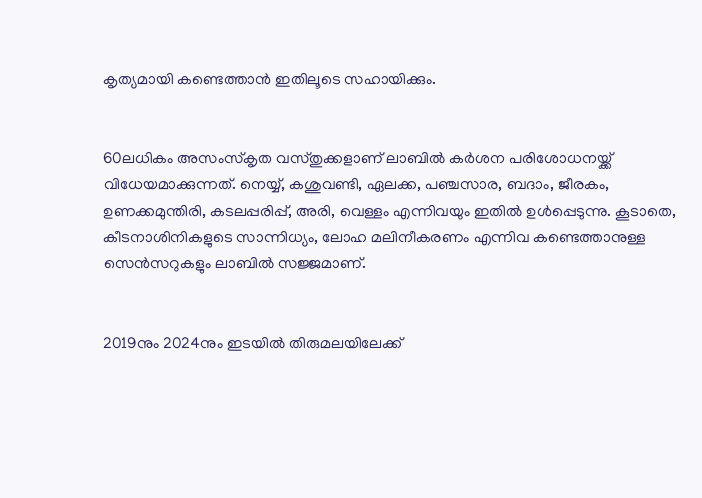കൃത്യമായി കണ്ടെത്താൻ ഇതിലൂടെ സഹായിക്കും.


60ലധികം അസംസ്‌കൃത വസ്തുക്കളാണ് ലാബിൽ കർശന പരിശോധനയ്ക്ക് വിധേയമാക്കുന്നത്. നെയ്യ്, കശുവണ്ടി, ഏലക്ക, പഞ്ചസാര, ബദാം, ജീരകം, ഉണക്കമുന്തിരി, കടലപ്പരിപ്പ്, അരി, വെള്ളം എന്നിവയും ഇതിൽ ഉൾപ്പെടുന്നു. കൂടാതെ, കീടനാശിനികളുടെ സാന്നിധ്യം, ലോഹ മലിനീകരണം എന്നിവ കണ്ടെത്താനുള്ള സെൻസറുകളും ലാബിൽ സജ്ജമാണ്.


2019നും 2024നും ഇടയിൽ തിരുമലയിലേക്ക്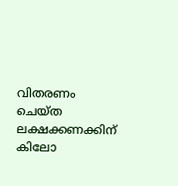വിതരണം ചെയ്ത ലക്ഷക്കണക്കിന് കിലോ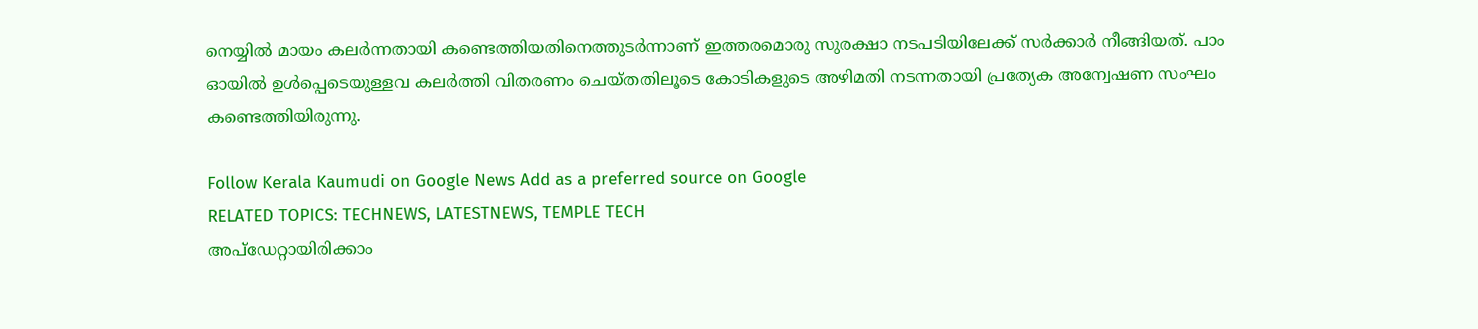നെയ്യിൽ മായം കലർന്നതായി കണ്ടെത്തിയതിനെത്തുടർന്നാണ് ഇത്തരമൊരു സുരക്ഷാ നടപടിയിലേക്ക് സർക്കാർ നീങ്ങിയത്. പാം ഓയിൽ ഉൾപ്പെടെയുള്ളവ കലർത്തി വിതരണം ചെയ്തതിലൂടെ കോടികളുടെ അഴിമതി നടന്നതായി പ്രത്യേക അന്വേഷണ സംഘം കണ്ടെത്തിയിരുന്നു.

Follow Kerala Kaumudi on Google News Add as a preferred source on Google
RELATED TOPICS: TECHNEWS, LATESTNEWS, TEMPLE TECH
അപ്ഡേറ്റായിരിക്കാം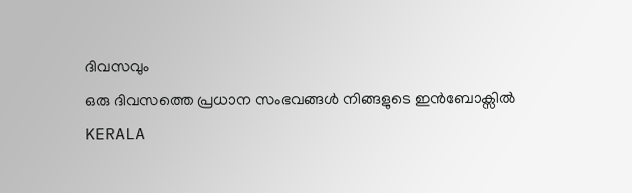ദിവസവും
ഒരു ദിവസത്തെ പ്രധാന സംഭവങ്ങൾ നിങ്ങളുടെ ഇൻബോക്സിൽ
KERALA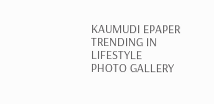KAUMUDI EPAPER
TRENDING IN LIFESTYLE
PHOTO GALLERY